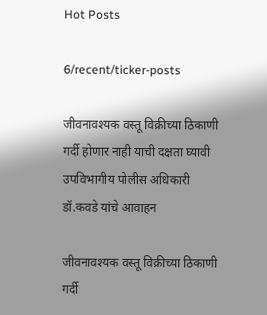Hot Posts

6/recent/ticker-posts

जीवनावश्यक वस्तू विक्रीच्या ठिकाणी गर्दी होणार नाही याची दक्षता घ्यावी उपविभागीय पोलीस अधिकारी डॉ.कवडे यांचे आवाहन

जीवनावश्यक वस्तू विक्रीच्या ठिकाणी गर्दी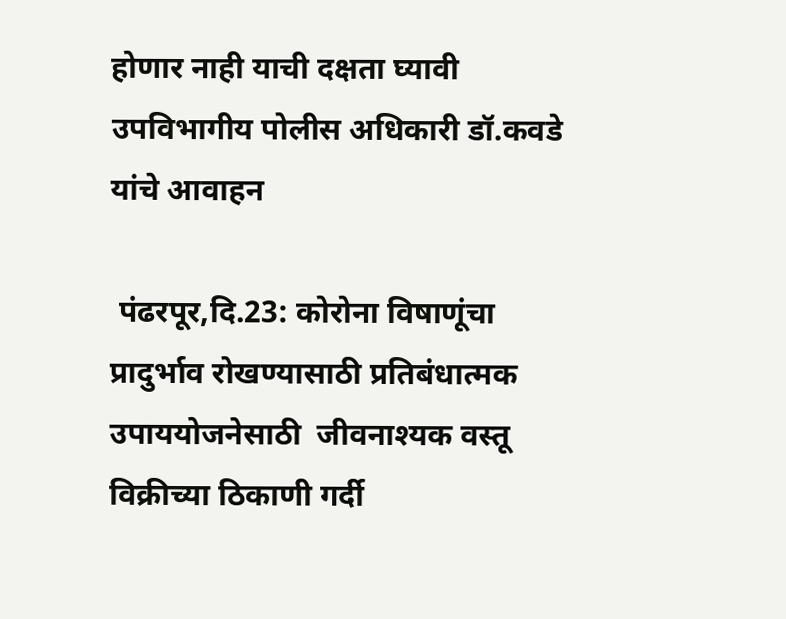होणार नाही याची दक्षता घ्यावी उपविभागीय पोलीस अधिकारी डॉ.कवडे यांचे आवाहन

 पंढरपूर,दि.23: कोरोना विषाणूंचा प्रादुर्भाव रोखण्यासाठी प्रतिबंधात्मक उपाययोजनेसाठी  जीवनाश्यक वस्तू विक्रीच्या ठिकाणी गर्दी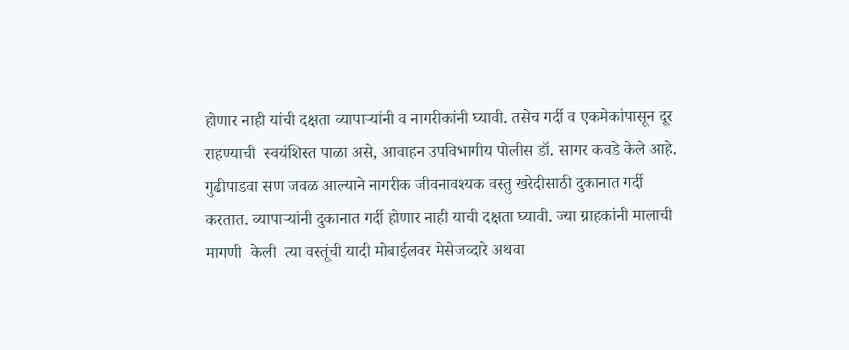होणार नाही यांची दक्षता व्यापाऱ्यांनी व नागरीकांनी घ्यावी. तसेच गर्दी व एकमेकांपासून दूर राहण्याची  स्वयं‍शिस्त पाळा असे, आवाहन उपविभागीय पोलीस डॉ. सागर कवडे केले आहे. गुढीपाडवा सण जवळ आल्याने नागरीक जीवनावश्यक वस्तु खरेदीसाठी दुकानात गर्दी करतात. व्यापाऱ्यांनी दुकानात गर्दी होणार नाही याची दक्षता घ्यावी. ज्या ग्राहकांनी मालाची  मागणी  केली  त्या वस्तूंची यादी मोबाईलवर मेसेजव्दारे अथवा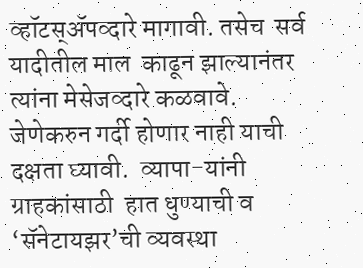व्हॉटस्ॲपव्दारे मागावी. तसेच  सर्व यादीतील माल  काढून झाल्यानंतर त्यांना मेसेजव्दारे कळवावे. जेणेकरुन गर्दी होणार नाही याची दक्षता घ्यावी.  व्यापा-यांनी ग्राहकांसाठी  हात धुण्याची व ‘सॅनेटायझर’ची व्यवस्था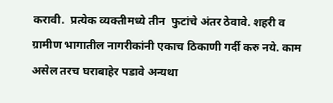करावी.  प्रत्येक व्यक्तीमध्ये तीन  फुटांचे अंतर ठेवावे. शहरी व ग्रामीण भागातील नागरीकांनी एकाच ठिकाणी गर्दी करु नये. काम असेल तरच घराबाहेर पडावे अन्यथा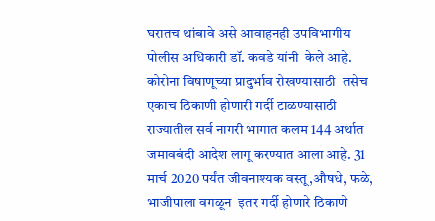घरातच थांबावे असे आवाहनही उपविभागीय पोलीस अधिकारी डॉ. कवडे यांनी  केले आहे. कोरोना विषाणूच्या प्रादुर्भाव रोखण्यासाठी  तसेच एकाच ठिकाणी होणारी गर्दी टाळण्यासाठी  राज्यातील सर्व नागरी भागात कलम 144 अर्थात जमावबंदी आदेश लागू करण्यात आला आहे. 31 मार्च 2020 पर्यंत जीवनाश्यक वस्तू,औषधे, फळे, भाजीपाला वगळून  इतर गर्दी होणारे ठिकाणे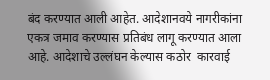बंद करण्यात आली आहेत. आदेशानवये नागरीकांना एकत्र जमाव करण्यास प्रतिबंध लागू करण्यात आला आहे. आदेशाचे उल्लंघन केल्यास कठोर  कारवाई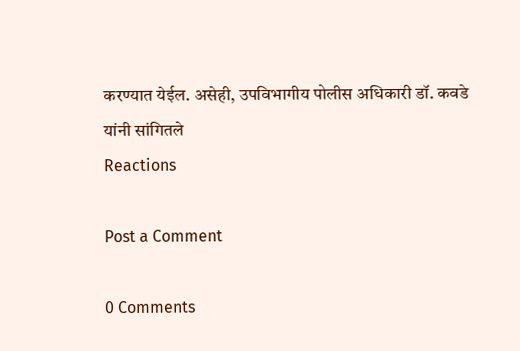करण्यात येईल. असेही, उपविभागीय पोलीस अधिकारी डॉ. कवडे यांनी सांगितले
Reactions

Post a Comment

0 Comments